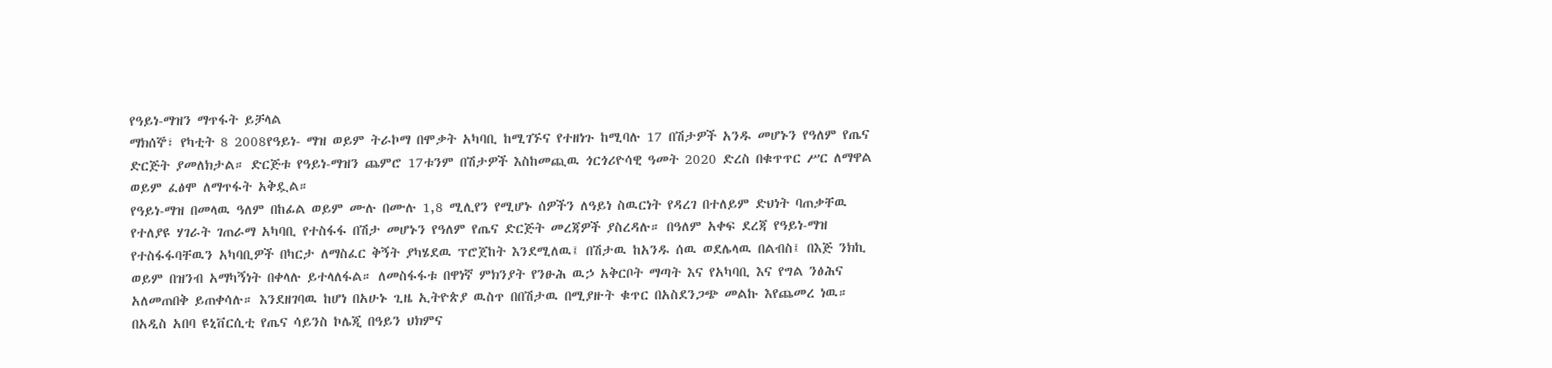የዓይነ-ማዝን ማጥፋት ይቻላል
ማክሰኞ፣ የካቲት 8 2008የዓይነ- ማዝ ወይም ትራኮማ በሞቃት አካባቢ ከሚገኙና የተዘነጉ ከሚባሉ 17 በሽታዎች አንዱ መሆኑን የዓለም የጤና ድርጅት ያመለክታል። ድርጅቱ የዓይነ-ማዝን ጨምሮ 17ቱንም በሽታዎች እስከመጪዉ ጎርጎሪዮሳዊ ዓመት 2020 ድረስ በቁጥጥር ሥር ለማዋል ወይም ፈፅሞ ለማጥፋት አቅዷል።
የዓይነ-ማዝ በመላዉ ዓለም በከፊል ወይም ሙሉ በሙሉ 1,8 ሚሊየን የሚሆኑ ሰዎችን ለዓይነ ስዉርነት የዳረገ በተለይም ድህነት ባጠቃቸዉ የተለያዩ ሃገራት ገጠራማ አካባቢ የተስፋፋ በሽታ መሆኑን የዓለም የጤና ድርጅት መረጃዎች ያስረዳሉ። በዓለም አቀፍ ደረጃ የዓይነ-ማዝ የተስፋፋባቸዉን አካባቢዎች በካርታ ለማስፈር ቅኝት ያካሄደዉ ፕሮጀከት እንደሚለዉ፤ በሽታዉ ከአንዱ ሰዉ ወደሌላዉ በልብስ፤ በእጅ ንክኪ ወይም በዝንብ አማካኝነት በቀላሉ ይተላለፋል። ለመስፋፋቱ በዋነኛ ምክንያት የንፁሕ ዉኃ አቅርቦት ማጣት እና የአካባቢ እና የግል ንፅሕና አለመጠበቅ ይጠቀሳሉ። እንደዘገባዉ ከሆነ በአሁኑ ጊዜ ኢትዮጵያ ዉስጥ በበሽታዉ በሚያዙት ቁጥር በአስደንጋጭ መልኩ እየጨመረ ነዉ። በአዲስ አበባ ዩኒቨርሲቲ የጤና ሳይንስ ኮሌጂ በዓይን ህክምና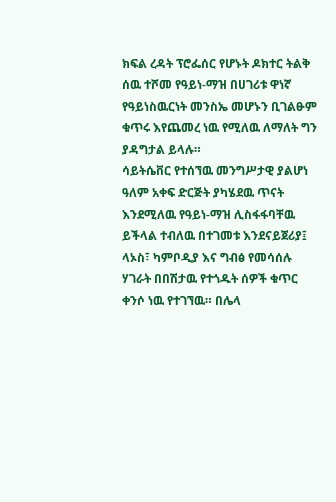ክፍል ረዳት ፕሮፌሰር የሆኑት ዶክተር ትልቅ ሰዉ ተሾመ የዓይነ-ማዝ በሀገሪቱ ዋነኛ የዓይነስዉርነት መንስኤ መሆኑን ቢገልፁም ቁጥሩ እየጨመረ ነዉ የሚለዉ ለማለት ግን ያዳግታል ይላሉ።
ሳይትሴቨር የተሰኘዉ መንግሥታዊ ያልሆነ ዓለም አቀፍ ድርጅት ያካሄደዉ ጥናት እንደሚለዉ የዓይነ-ማዝ ሊስፋፋባቸዉ ይችላል ተብለዉ በተገመቱ እንደናይጀሪያ፤ ላኦስ፣ ካምቦዲያ እና ግብፅ የመሳሰሉ ሃገራት በበሽታዉ የተጎዱት ሰዎች ቁጥር ቀንሶ ነዉ የተገኘዉ። በሌላ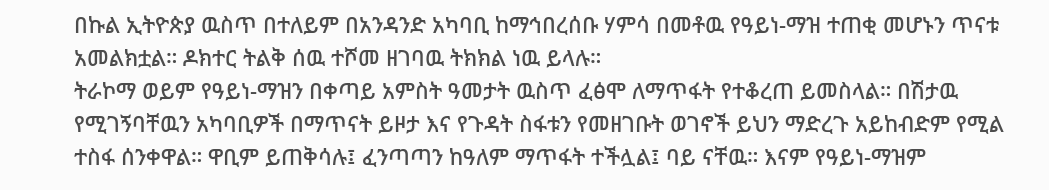በኩል ኢትዮጵያ ዉስጥ በተለይም በአንዳንድ አካባቢ ከማኅበረሰቡ ሃምሳ በመቶዉ የዓይነ-ማዝ ተጠቂ መሆኑን ጥናቱ አመልክቷል። ዶክተር ትልቅ ሰዉ ተሾመ ዘገባዉ ትክክል ነዉ ይላሉ።
ትራኮማ ወይም የዓይነ-ማዝን በቀጣይ አምስት ዓመታት ዉስጥ ፈፅሞ ለማጥፋት የተቆረጠ ይመስላል። በሽታዉ የሚገኝባቸዉን አካባቢዎች በማጥናት ይዞታ እና የጉዳት ስፋቱን የመዘገቡት ወገኖች ይህን ማድረጉ አይከብድም የሚል ተስፋ ሰንቀዋል። ዋቢም ይጠቅሳሉ፤ ፈንጣጣን ከዓለም ማጥፋት ተችሏል፤ ባይ ናቸዉ። እናም የዓይነ-ማዝም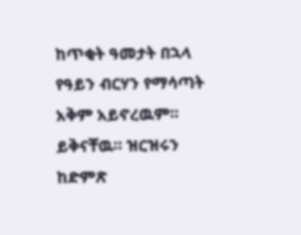ከጥቂት ዓመታት በኋላ የዓይን ብርሃን የማሳጣት አቅም አይኖረዉም። ይቅናቸዉ። ዝርዝሩን ከድምጽ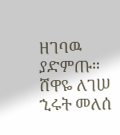ዘገባዉ ያድምጡ።
ሸዋዬ ለገሠ
ኂሩት መለሰ